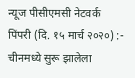न्यूज पीसीएमसी नेटवर्क
पिंपरी (दि. १५ मार्च २०२०) :- चीनमध्ये सुरू झालेला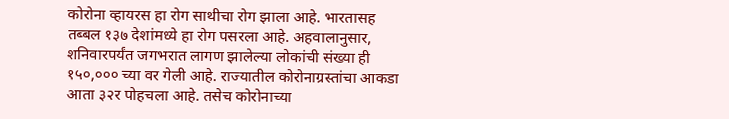कोरोना व्हायरस हा रोग साथीचा रोग झाला आहे. भारतासह तब्बल १३७ देशांमध्ये हा रोग पसरला आहे. अहवालानुसार, शनिवारपर्यंत जगभरात लागण झालेल्या लोकांची संख्या ही १५०,००० च्या वर गेली आहे. राज्यातील कोरोनाग्रस्तांचा आकडा आता ३२र पोहचला आहे. तसेच कोरोनाच्या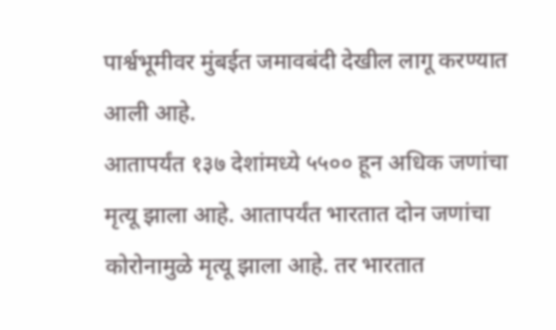पार्श्वभूमीवर मुंबईत जमावबंदी देखील लागू करण्यात आली आहे.
आतापर्यंत १३७ देशांमध्ये ५५०० हून अधिक जणांचा मृत्यू झाला आहे. आतापर्यंत भारतात दोन जणांचा कोरोनामुळे मृत्यू झाला आहे. तर भारतात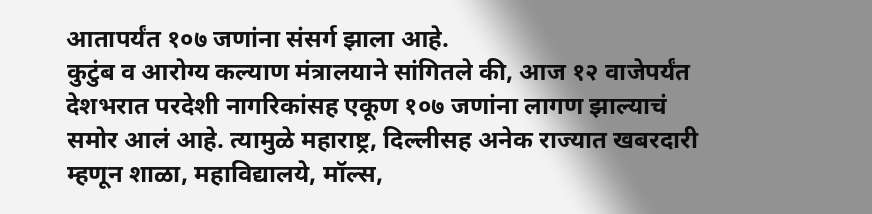आतापर्यंत १०७ जणांना संसर्ग झाला आहे.
कुटुंब व आरोग्य कल्याण मंत्रालयाने सांगितले की, आज १२ वाजेपर्यंत देशभरात परदेशी नागरिकांसह एकूण १०७ जणांना लागण झाल्याचं समोर आलं आहे. त्यामुळे महाराष्ट्र, दिल्लीसह अनेक राज्यात खबरदारी म्हणून शाळा, महाविद्यालये, मॉल्स,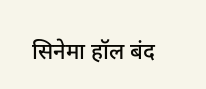सिनेमा हॉल बंद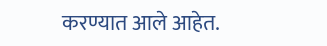करण्यात आले आहेत.